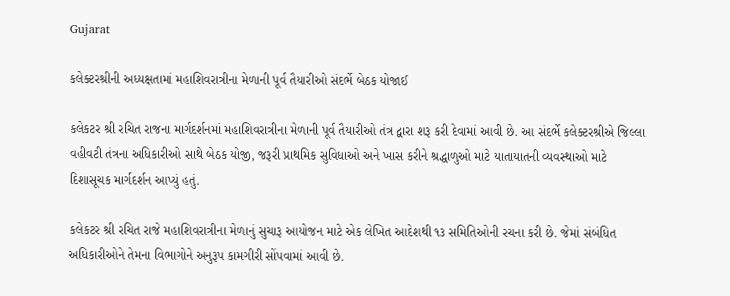Gujarat

કલેક્ટરશ્રીની અધ્યક્ષતામાં મહાશિવરાત્રીના મેળાની પૂર્વ તૈયારીઓ સંદર્ભે બેઠક યોજાઈ

કલેકટર શ્રી રચિત રાજના માર્ગદર્શનમાં મહાશિવરાત્રીના મેળાની પૂર્વ તૈયારીઓ તંત્ર દ્વારા શરૂ કરી દેવામાં આવી છે. આ સંદર્ભે કલેક્ટરશ્રીએ જિલ્લા વહીવટી તંત્રના અધિકારીઓ સાથે બેઠક યોજી, જરૂરી પ્રાથમિક સુવિધાઓ અને ખાસ કરીને શ્રદ્ધાળુઓ માટે યાતાયાતની વ્યવસ્થાઓ માટે દિશાસૂચક માર્ગદર્શન આપ્યું હતું.

કલેકટર શ્રી રચિત રાજે મહાશિવરાત્રીના મેળાનું સુચારૂ આયોજન માટે એક લેખિત આદેશથી ૧૩ સમિતિઓની રચના કરી છે. જેમાં સંબંધિત અધિકારીઓને તેમના વિભાગોને અનુરૂપ કામગીરી સોંપવામાં આવી છે.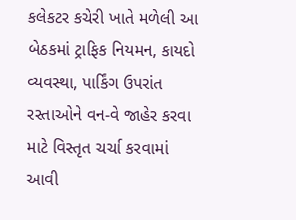કલેકટર કચેરી ખાતે મળેલી આ બેઠકમાં ટ્રાફિક નિયમન, કાયદો વ્યવસ્થા, પાર્કિંગ ઉપરાંત રસ્તાઓને વન-વે જાહેર કરવા માટે વિસ્તૃત ચર્ચા કરવામાં આવી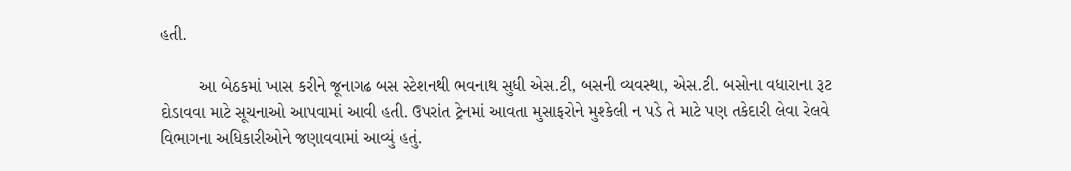હતી.

        આ બેઠકમાં ખાસ કરીને જૂનાગઢ બસ સ્ટેશનથી ભવનાથ સુધી એસ.ટી, બસની વ્યવસ્થા, એસ.ટી. બસોના વધારાના રૂટ દોડાવવા માટે સૂચનાઓ આપવામાં આવી હતી. ઉપરાંત ટ્રેનમાં આવતા મુસાફરોને મુશ્કેલી ન પડે તે માટે પણ તકેદારી લેવા રેલવે વિભાગના અધિકારીઓને જણાવવામાં આવ્યું હતું.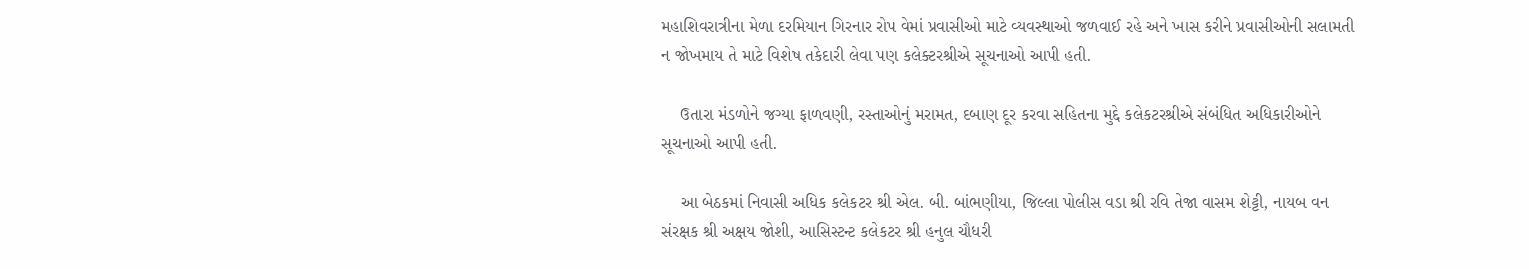મહાશિવરાત્રીના મેળા દરમિયાન ગિરનાર રોપ વેમાં પ્રવાસીઓ માટે વ્યવસ્થાઓ જળવાઈ રહે અને ખાસ કરીને પ્રવાસીઓની સલામતી ન જોખમાય તે માટે વિશેષ તકેદારી લેવા પણ કલેક્ટરશ્રીએ સૂચનાઓ આપી હતી.

    ઉતારા મંડળોને જગ્યા ફાળવણી, રસ્તાઓનું મરામત, દબાણ દૂર કરવા સહિતના મુદ્દે કલેકટરશ્રીએ સંબંધિત અધિકારીઓને સૂચનાઓ આપી હતી.

    આ બેઠકમાં નિવાસી અધિક કલેકટર શ્રી એલ. બી. બાંભણીયા, જિલ્લા પોલીસ વડા શ્રી રવિ તેજા વાસમ શેટ્ટી, નાયબ વન સંરક્ષક શ્રી અક્ષય જોશી, આસિસ્ટન્ટ કલેકટર શ્રી હનુલ ચૌધરી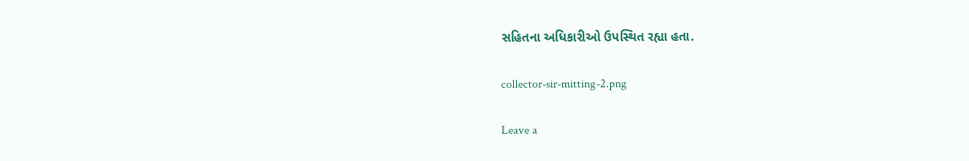સહિતના અધિકારીઓ ઉપસ્થિત રહ્યા હતા.

collector-sir-mitting-2.png

Leave a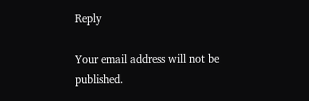Reply

Your email address will not be published.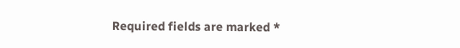Required fields are marked *